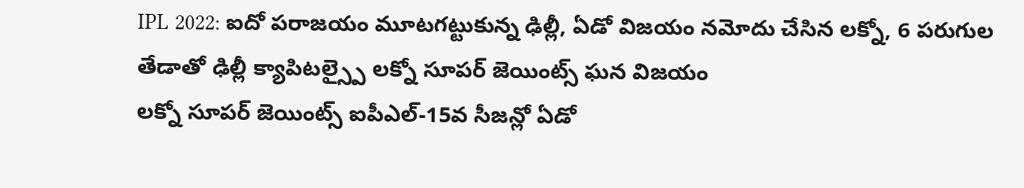IPL 2022: ఐదో పరాజయం మూటగట్టుకున్న ఢిల్లీ, ఏడో విజయం నమోదు చేసిన లక్నో, 6 పరుగుల తేడాతో ఢిల్లీ క్యాపిటల్స్పై లక్నో సూపర్ జెయింట్స్ ఘన విజయం
లక్నో సూపర్ జెయింట్స్ ఐపీఎల్-15వ సీజన్లో ఏడో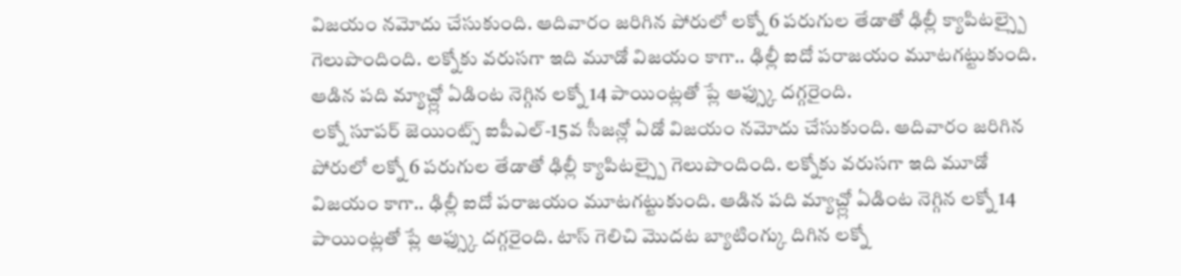విజయం నమోదు చేసుకుంది. ఆదివారం జరిగిన పోరులో లక్నో 6 పరుగుల తేడాతో ఢిల్లీ క్యాపిటల్స్పై గెలుపొందింది. లక్నోకు వరుసగా ఇది మూడో విజయం కాగా.. ఢిల్లీ ఐదో పరాజయం మూటగట్టుకుంది. ఆడిన పది మ్యాచ్ల్లో ఏడింట నెగ్గిన లక్నో 14 పాయింట్లతో ప్లే ఆఫ్స్కు దగ్గరైంది.
లక్నో సూపర్ జెయింట్స్ ఐపీఎల్-15వ సీజన్లో ఏడో విజయం నమోదు చేసుకుంది. ఆదివారం జరిగిన పోరులో లక్నో 6 పరుగుల తేడాతో ఢిల్లీ క్యాపిటల్స్పై గెలుపొందింది. లక్నోకు వరుసగా ఇది మూడో విజయం కాగా.. ఢిల్లీ ఐదో పరాజయం మూటగట్టుకుంది. ఆడిన పది మ్యాచ్ల్లో ఏడింట నెగ్గిన లక్నో 14 పాయింట్లతో ప్లే ఆఫ్స్కు దగ్గరైంది. టాస్ గెలిచి మొదట బ్యాటింగ్కు దిగిన లక్నో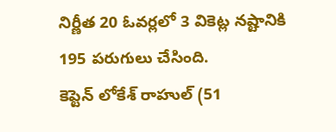నిర్ణీత 20 ఓవర్లలో 3 వికెట్ల నష్టానికి 195 పరుగులు చేసింది.
కెప్టెన్ లోకేశ్ రాహుల్ (51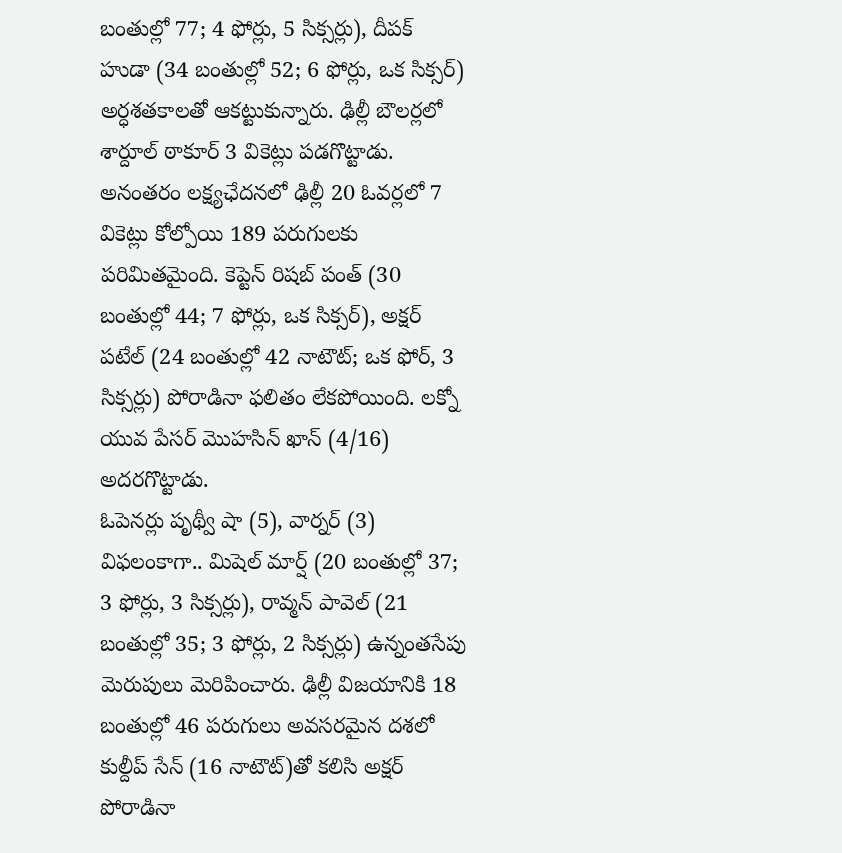బంతుల్లో 77; 4 ఫోర్లు, 5 సిక్సర్లు), దీపక్ హుడా (34 బంతుల్లో 52; 6 ఫోర్లు, ఒక సిక్సర్) అర్ధశతకాలతో ఆకట్టుకున్నారు. ఢిల్లీ బౌలర్లలో శార్దూల్ ఠాకూర్ 3 వికెట్లు పడగొట్టాడు. అనంతరం లక్ష్యఛేదనలో ఢిల్లీ 20 ఓవర్లలో 7 వికెట్లు కోల్పోయి 189 పరుగులకు పరిమితమైంది. కెప్టెన్ రిషబ్ పంత్ (30 బంతుల్లో 44; 7 ఫోర్లు, ఒక సిక్సర్), అక్షర్ పటేల్ (24 బంతుల్లో 42 నాటౌట్; ఒక ఫోర్, 3 సిక్సర్లు) పోరాడినా ఫలితం లేకపోయింది. లక్నో యువ పేసర్ మొహసిన్ ఖాన్ (4/16) అదరగొట్టాడు.
ఓపెనర్లు పృథ్వీ షా (5), వార్నర్ (3) విఫలంకాగా.. మిషెల్ మార్ష్ (20 బంతుల్లో 37; 3 ఫోర్లు, 3 సిక్సర్లు), రావ్మన్ పావెల్ (21 బంతుల్లో 35; 3 ఫోర్లు, 2 సిక్సర్లు) ఉన్నంతసేపు మెరుపులు మెరిపించారు. ఢిల్లీ విజయానికి 18 బంతుల్లో 46 పరుగులు అవసరమైన దశలో కుల్దీప్ సేన్ (16 నాటౌట్)తో కలిసి అక్షర్ పోరాడినా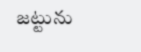జట్టును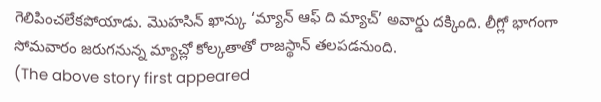గెలిపించలేకపోయాడు. మొహసిన్ ఖాన్కు ‘మ్యాన్ ఆఫ్ ది మ్యాచ్’ అవార్డు దక్కింది. లీగ్లో భాగంగా సోమవారం జరుగనున్న మ్యాచ్లో కోల్కతాతో రాజస్థాన్ తలపడనుంది.
(The above story first appeared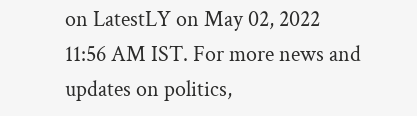on LatestLY on May 02, 2022 11:56 AM IST. For more news and updates on politics,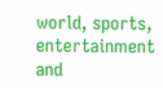world, sports, entertainment and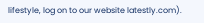lifestyle, log on to our website latestly.com).